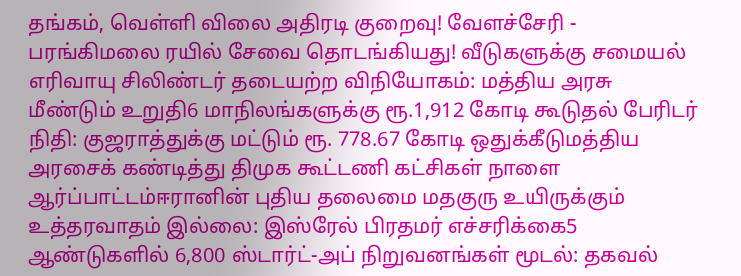தங்கம், வெள்ளி விலை அதிரடி குறைவு! வேளச்சேரி - பரங்கிமலை ரயில் சேவை தொடங்கியது! வீடுகளுக்கு சமையல் எரிவாயு சிலிண்டர் தடையற்ற விநியோகம்: மத்திய அரசு மீண்டும் உறுதி6 மாநிலங்களுக்கு ரூ.1,912 கோடி கூடுதல் பேரிடர் நிதி: குஜராத்துக்கு மட்டும் ரூ. 778.67 கோடி ஒதுக்கீடுமத்திய அரசைக் கண்டித்து திமுக கூட்டணி கட்சிகள் நாளை ஆர்ப்பாட்டம்ஈரானின் புதிய தலைமை மதகுரு உயிருக்கும் உத்தரவாதம் இல்லை: இஸ்ரேல் பிரதமர் எச்சரிக்கை5 ஆண்டுகளில் 6,800 ஸ்டார்ட்-அப் நிறுவனங்கள் மூடல்: தகவல்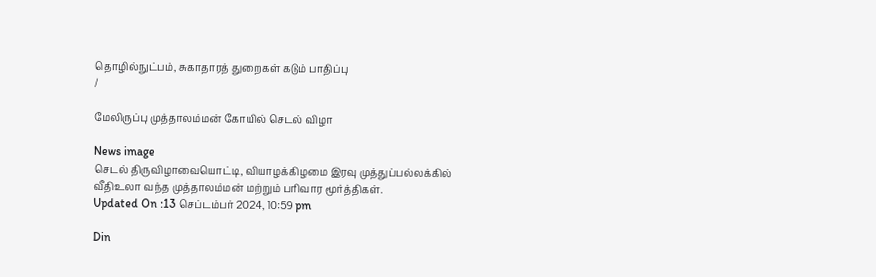தொழில்நுட்பம், சுகாதாரத் துறைகள் கடும் பாதிப்பு
/

மேலிருப்பு முத்தாலம்மன் கோயில் செடல் விழா

News image
செடல் திருவிழாவையொட்டி, வியாழக்கிழமை இரவு முத்துப்பல்லக்கில் வீதிஉலா வந்த முத்தாலம்மன் மற்றும் பரிவார மூர்த்திகள்.
Updated On :13 செப்டம்பர் 2024, 10:59 pm

Din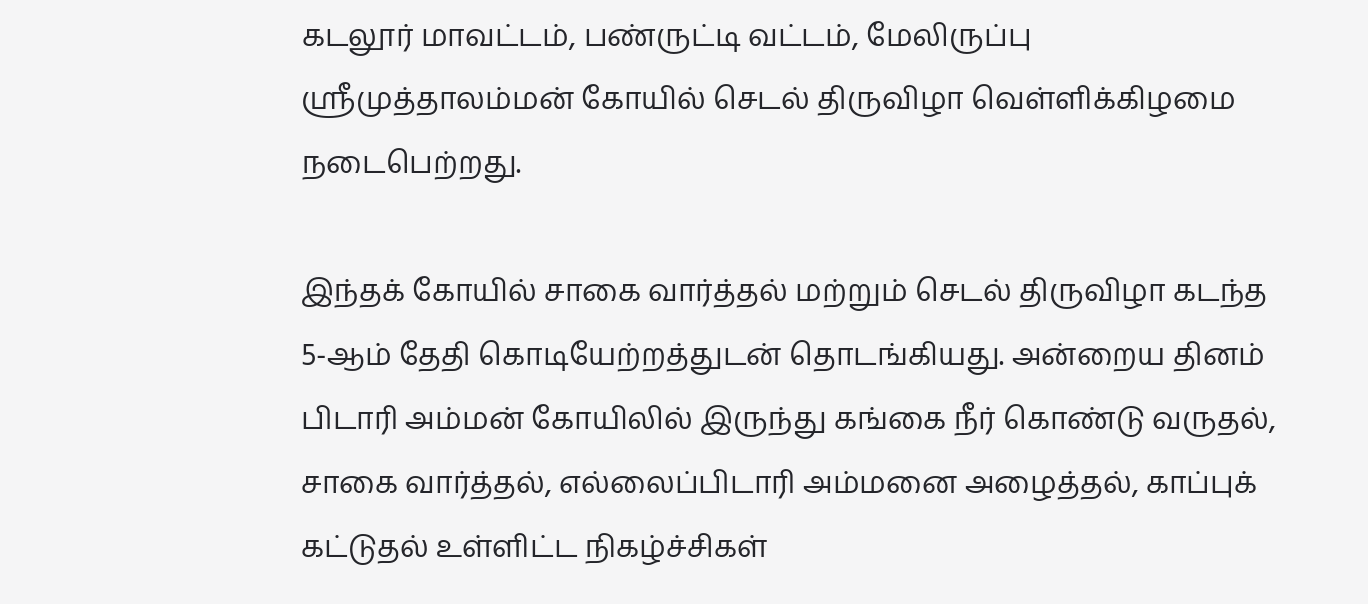கடலூர் மாவட்டம், பண்ருட்டி வட்டம், மேலிருப்பு ஸ்ரீமுத்தாலம்மன் கோயில் செடல் திருவிழா வெள்ளிக்கிழமை நடைபெற்றது.

இந்தக் கோயில் சாகை வார்த்தல் மற்றும் செடல் திருவிழா கடந்த 5-ஆம் தேதி கொடியேற்றத்துடன் தொடங்கியது. அன்றைய தினம் பிடாரி அம்மன் கோயிலில் இருந்து கங்கை நீர் கொண்டு வருதல், சாகை வார்த்தல், எல்லைப்பிடாரி அம்மனை அழைத்தல், காப்புக் கட்டுதல் உள்ளிட்ட நிகழ்ச்சிகள்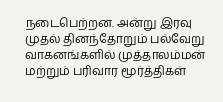நடைபெற்றன. அன்று இரவு முதல் தினந்தோறும் பல்வேறு வாகனங்களில் முத்தாலம்மன் மற்றும் பரிவார மூர்த்திகள்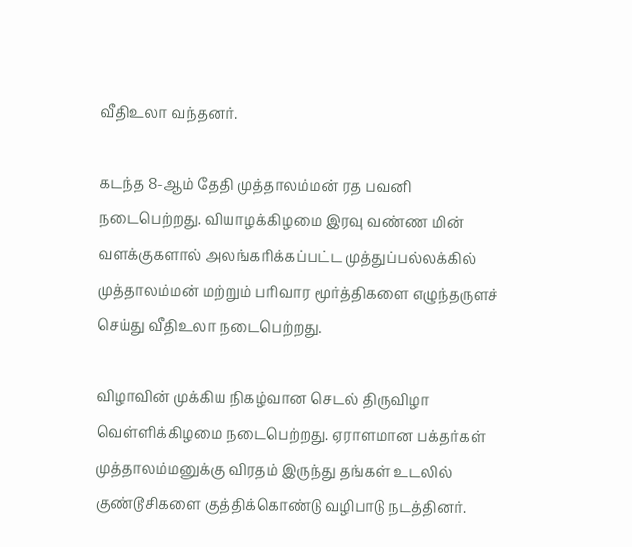வீதிஉலா வந்தனர்.

கடந்த 8-ஆம் தேதி முத்தாலம்மன் ரத பவனி நடைபெற்றது. வியாழக்கிழமை இரவு வண்ண மின் வளக்குகளால் அலங்கரிக்கப்பட்ட முத்துப்பல்லக்கில் முத்தாலம்மன் மற்றும் பரிவார மூர்த்திகளை எழுந்தருளச் செய்து வீதிஉலா நடைபெற்றது.

விழாவின் முக்கிய நிகழ்வான செடல் திருவிழா வெள்ளிக்கிழமை நடைபெற்றது. ஏராளமான பக்தர்கள் முத்தாலம்மனுக்கு விரதம் இருந்து தங்கள் உடலில் குண்டூசிகளை குத்திக்கொண்டு வழிபாடு நடத்தினர்.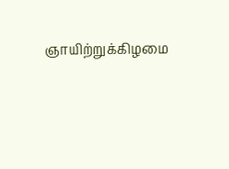ஞாயிற்றுக்கிழமை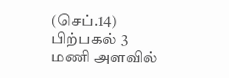(செப்.14) பிற்பகல் 3 மணி அளவில்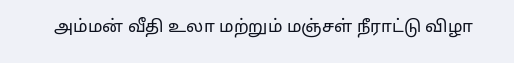அம்மன் வீதி உலா மற்றும் மஞ்சள் நீராட்டு விழா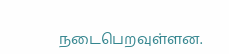நடைபெறவுள்ளன.